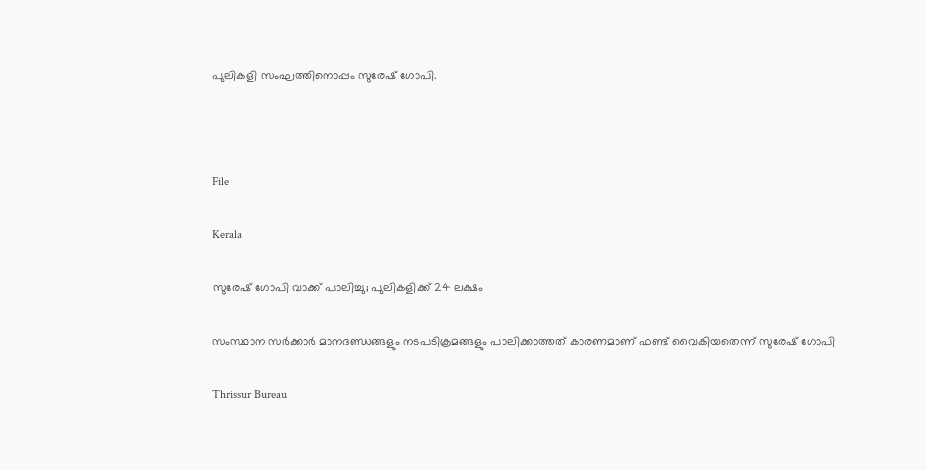പുലികളി സംഘത്തിനൊപ്പം സുരേഷ് ഗോപി.



File

Kerala

സുരേഷ് ഗോപി വാക്ക് പാലിച്ചു; പുലികളിക്ക് 24 ലക്ഷം

സംസ്ഥാന സർക്കാർ മാനദണ്ഡങ്ങളും നടപടിക്രമങ്ങളും പാലിക്കാത്തത് കാരണമാണ് ഫണ്ട് വൈകിയതെന്ന് സുരേഷ് ഗോപി

Thrissur Bureau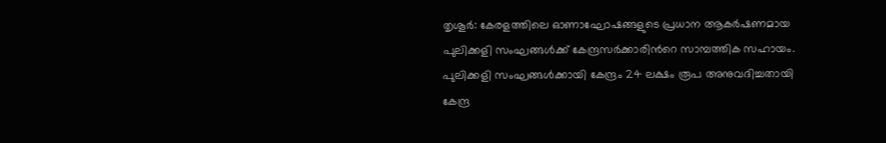തൃശൂർ: കേരളത്തിലെ ഓണാഘോഷങ്ങളുടെ പ്രധാന ആകർഷണമായ പുലിക്കളി സംഘങ്ങൾക്ക് കേന്ദ്രസർക്കാരിന്‍റെ സാമ്പത്തിക സഹായം. പുലിക്കളി സംഘങ്ങൾക്കായി കേന്ദ്രം 24 ലക്ഷം രൂപ അനുവദിച്ചതായി കേന്ദ്ര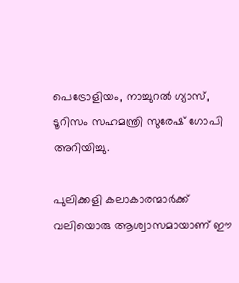പെട്രോളിയം, നാച്ചുറൽ ഗ്യാസ്, ടൂറിസം സഹമന്ത്രി സുരേഷ് ഗോപി അറിയിച്ചു.

പുലിക്കളി കലാകാരന്മാർക്ക് വലിയൊരു ആശ്വാസമായാണ് ഈ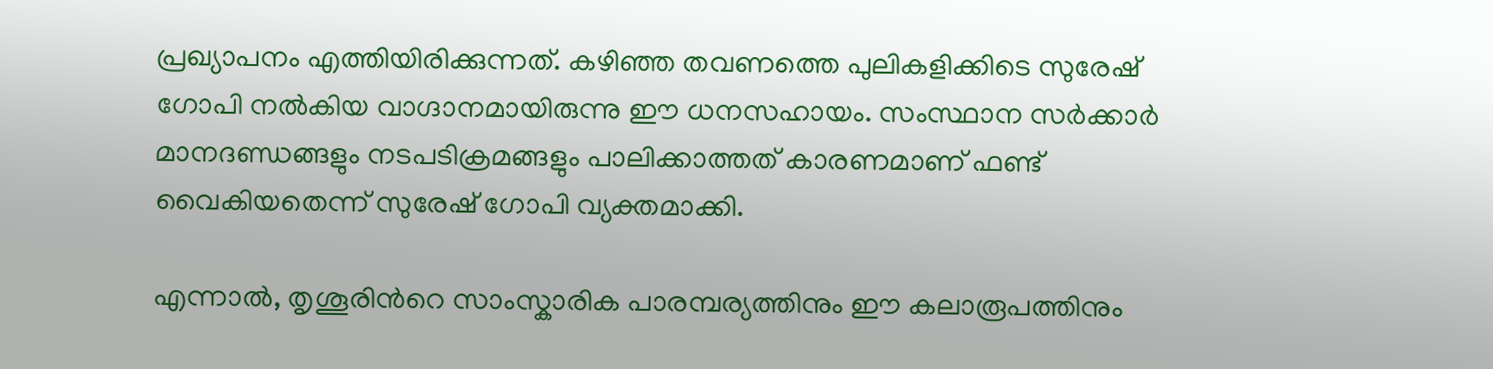പ്രഖ്യാപനം എത്തിയിരിക്കുന്നത്. കഴിഞ്ഞ തവണത്തെ പുലികളിക്കിടെ സുരേഷ് ഗോപി നൽകിയ വാഗ്ദാനമായിരുന്നു ഈ ധനസഹായം. സംസ്ഥാന സർക്കാർ മാനദണ്ഡങ്ങളും നടപടിക്രമങ്ങളും പാലിക്കാത്തത് കാരണമാണ് ഫണ്ട് വൈകിയതെന്ന് സുരേഷ് ഗോപി വ്യക്തമാക്കി.

എന്നാൽ, തൃശൂരിന്‍റെ സാംസ്കാരിക പാരമ്പര്യത്തിനും ഈ കലാരൂപത്തിനും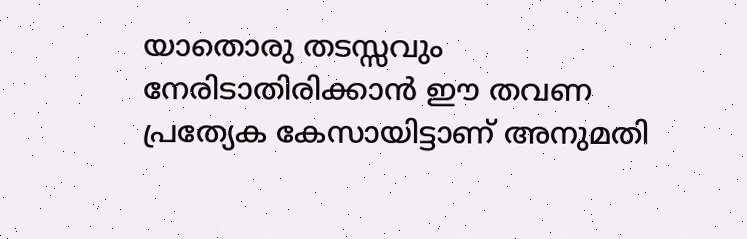യാതൊരു തടസ്സവും നേരിടാതിരിക്കാൻ ഈ തവണ പ്രത്യേക കേസായിട്ടാണ് അനുമതി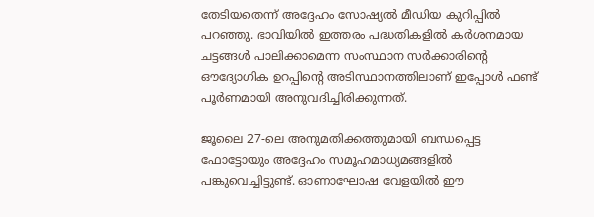തേടിയതെന്ന് അദ്ദേഹം സോഷ്യൽ മീഡിയ കുറിപ്പിൽ പറഞ്ഞു. ഭാവിയിൽ ഇത്തരം പദ്ധതികളിൽ കർശനമായ ചട്ടങ്ങൾ പാലിക്കാമെന്ന സംസ്ഥാന സർക്കാരിന്‍റെ ഔദ്യോഗിക ഉറപ്പിന്‍റെ അടിസ്ഥാനത്തിലാണ് ഇപ്പോൾ ഫണ്ട് പൂർണമായി അനുവദിച്ചിരിക്കുന്നത്.

ജൂലൈ 27-ലെ അനുമതിക്കത്തുമായി ബന്ധപ്പെട്ട ഫോട്ടോയും അദ്ദേഹം സമൂഹമാധ്യമങ്ങളിൽ പങ്കുവെച്ചിട്ടുണ്ട്. ഓണാഘോഷ വേളയിൽ ഈ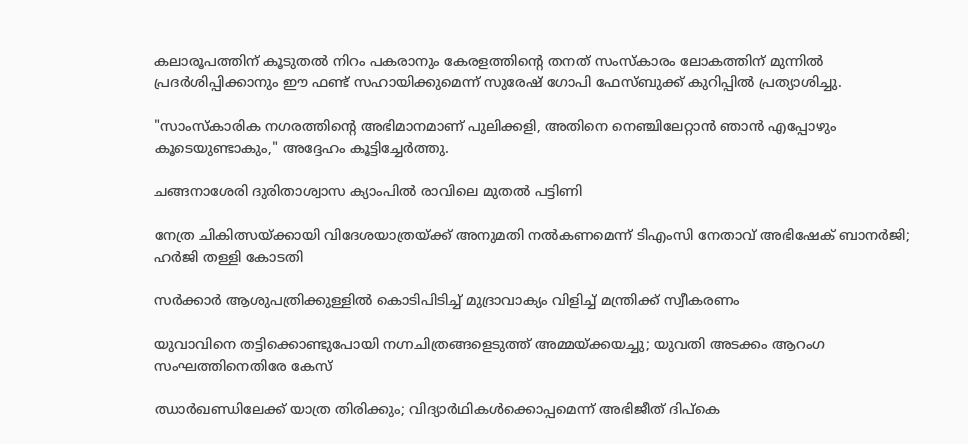കലാരൂപത്തിന് കൂടുതൽ നിറം പകരാനും കേരളത്തിന്‍റെ തനത് സംസ്കാരം ലോകത്തിന് മുന്നിൽ പ്രദർശിപ്പിക്കാനും ഈ ഫണ്ട് സഹായിക്കുമെന്ന് സുരേഷ് ഗോപി ഫേസ്ബുക്ക് കുറിപ്പിൽ പ്രത്യാശിച്ചു.

"സാംസ്കാരിക നഗരത്തിന്‍റെ അഭിമാനമാണ് പുലിക്കളി, അതിനെ നെഞ്ചിലേറ്റാൻ ഞാൻ എപ്പോഴും കൂടെയുണ്ടാകും," അദ്ദേഹം കൂട്ടിച്ചേർത്തു.

ചങ്ങനാശേരി ദുരിതാശ്വാസ ക്യാംപിൽ രാവിലെ മുതൽ പട്ടിണി

നേത്ര ചികിത്സയ്ക്കായി വിദേശയാത്രയ്ക്ക് അനുമതി നൽകണമെന്ന് ടിഎംസി നേതാവ് അഭിഷേക് ബാനർജി; ഹർജി തള്ളി കോടതി

സർക്കാർ ആശുപത്രിക്കുള്ളിൽ കൊടിപിടിച്ച് മുദ്രാവാക്യം വിളിച്ച് മന്ത്രിക്ക് സ്വീകരണം

യുവാവിനെ തട്ടിക്കൊണ്ടുപോയി നഗ്നചിത്രങ്ങളെടുത്ത് അമ്മയ്ക്കയച്ചു; യുവതി അടക്കം ആറംഗ സംഘത്തിനെതിരേ കേസ്

ഝാർഖണ്ഡിലേക്ക് യാത്ര തിരിക്കും; വിദ‍്യാർഥികൾക്കൊപ്പമെന്ന് അഭിജീത് ദിപ്കെ